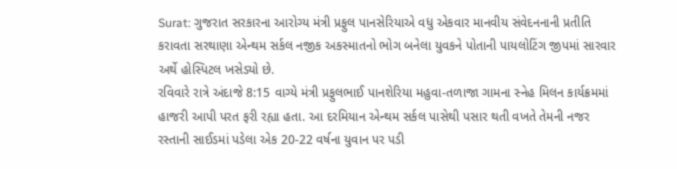Surat: ગુજરાત સરકારના આરોગ્ય મંત્રી પ્રફુલ પાનસેરિયાએ વધુ એકવાર માનવીય સંવેદનનાની પ્રતીતિ કરાવતા સરથાણા એન્થમ સર્કલ નજીક અકસ્માતનો ભોગ બનેલા યુવકને પોતાની પાયલોટિંગ જીપમાં સારવાર અર્થે હોસ્પિટલ ખસેડ્યો છે.
રવિવારે રાત્રે અંદાજે 8:15 વાગ્યે મંત્રી પ્રફુલભાઈ પાનશેરિયા મહુવા-તળાજા ગામના સ્નેહ મિલન કાર્યક્રમમાં હાજરી આપી પરત ફરી રહ્યા હતા. આ દરમિયાન એન્થમ સર્કલ પાસેથી પસાર થતી વખતે તેમની નજર રસ્તાની સાઈડમાં પડેલા એક 20-22 વર્ષના યુવાન પર પડી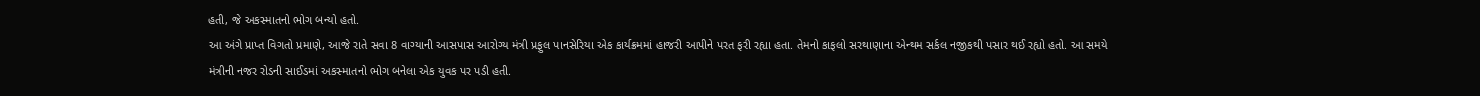હતી, જે અકસ્માતનો ભોગ બન્યો હતો.
આ અંગે પ્રાપ્ત વિગતો પ્રમાણે, આજે રાતે સવા 8 વાગ્યાની આસપાસ આરોગ્ય મંત્રી પ્રફુલ પાનસેરિયા એક કાર્યક્રમમાં હાજરી આપીને પરત ફરી રહ્યા હતા. તેમનો કાફલો સરથાણાના એન્થમ સર્કલ નજીકથી પસાર થઈ રહ્યો હતો. આ સમયે મંત્રીની નજર રોડની સાઈડમાં અકસ્માતનો ભોગ બનેલા એક યુવક પર પડી હતી.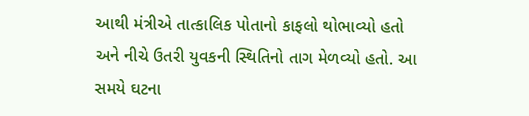આથી મંત્રીએ તાત્કાલિક પોતાનો કાફલો થોભાવ્યો હતો અને નીચે ઉતરી યુવકની સ્થિતિનો તાગ મેળવ્યો હતો. આ સમયે ઘટના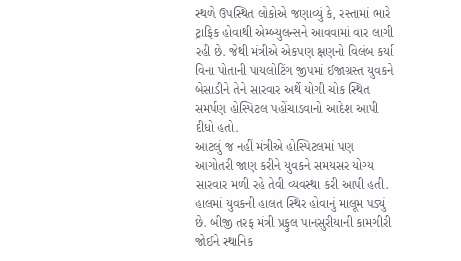સ્થળે ઉપસ્થિત લોકોએ જણાવ્યું કે, રસ્તામાં ભારે ટ્રાફિક હોવાથી એમ્બ્યુલન્સને આવવામાં વાર લાગી રહી છે. જેથી મંત્રીએ એકપણ ક્ષણનો વિલંબ કર્યા વિના પોતાની પાયલોટિંગ જીપમાં ઈજાગ્રસ્ત યુવકને બેસાડીને તેને સારવાર અર્થે યોગી ચોક સ્થિત સમર્પણ હોસ્પિટલ પહોંચાડવાનો આદેશ આપી દીધો હતો.
આટલું જ નહીં મંત્રીએ હોસ્પિટલમાં પણ આગોતરી જાણ કરીને યુવકને સમયસર યોગ્ય સારવાર મળી રહે તેવી વ્યવસ્થા કરી આપી હતી. હાલમાં યુવકની હાલત સ્થિર હોવાનું માલૂમ પડ્યું છે. બીજી તરફ મંત્રી પ્રફુલ પાનસુરીયાની કામગીરી જોઈને સ્થાનિક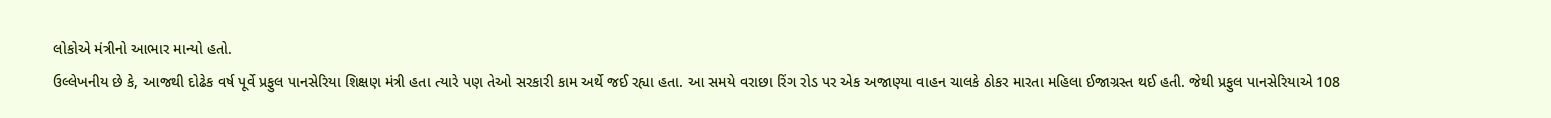લોકોએ મંત્રીનો આભાર માન્યો હતો.
ઉલ્લેખનીય છે કે, આજથી દોઢેક વર્ષ પૂર્વે પ્રફુલ પાનસેરિયા શિક્ષણ મંત્રી હતા ત્યારે પણ તેઓ સરકારી કામ અર્થે જઈ રહ્યા હતા. આ સમયે વરાછા રિંગ રોડ પર એક અજાણ્યા વાહન ચાલકે ઠોકર મારતા મહિલા ઈજાગ્રસ્ત થઈ હતી. જેથી પ્રફુલ પાનસેરિયાએ 108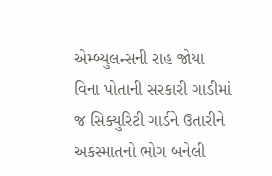એમ્બ્યુલન્સની રાહ જોયા વિના પોતાની સરકારી ગાડીમાં જ સિક્યુરિટી ગાર્ડને ઉતારીને અકસ્માતનો ભોગ બનેલી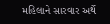મહિલાને સારવાર અર્થે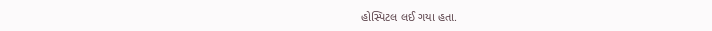હોસ્પિટલ લઈ ગયા હતા.